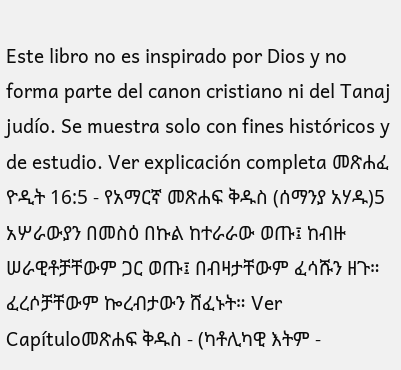Este libro no es inspirado por Dios y no forma parte del canon cristiano ni del Tanaj judío. Se muestra solo con fines históricos y de estudio. Ver explicación completa መጽሐፈ ዮዲት 16:5 - የአማርኛ መጽሐፍ ቅዱስ (ሰማንያ አሃዱ)5 አሦራውያን በመስዕ በኩል ከተራራው ወጡ፤ ከብዙ ሠራዊቶቻቸውም ጋር ወጡ፤ በብዛታቸውም ፈሳሹን ዘጉ። ፈረሶቻቸውም ኰረብታውን ሸፈኑት። Ver Capítuloመጽሐፍ ቅዱስ - (ካቶሊካዊ እትም -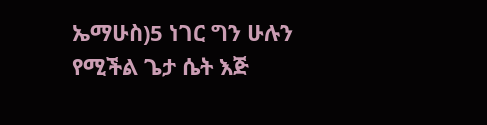ኤማሁስ)5 ነገር ግን ሁሉን የሚችል ጌታ ሴት እጅ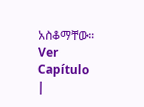አስቆማቸው። Ver Capítulo |